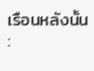เรือนหลังนั้น :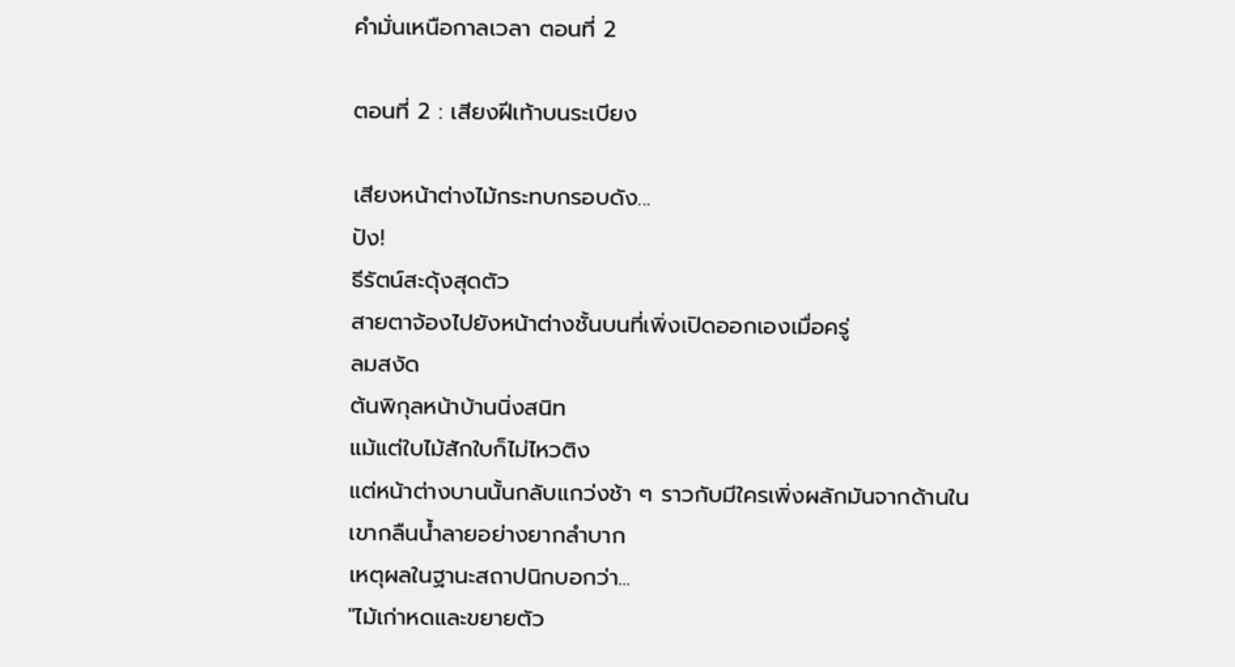คำมั่นเหนือกาลเวลา ตอนที่ 2

ตอนที่ 2 : เสียงฝีเท้าบนระเบียง

เสียงหน้าต่างไม้กระทบกรอบดัง...
ปัง!
ธีรัตน์สะดุ้งสุดตัว
สายตาจ้องไปยังหน้าต่างชั้นบนที่เพิ่งเปิดออกเองเมื่อครู่
ลมสงัด
ต้นพิกุลหน้าบ้านนิ่งสนิท
แม้แต่ใบไม้สักใบก็ไม่ไหวติง
แต่หน้าต่างบานนั้นกลับแกว่งช้า ๆ ราวกับมีใครเพิ่งผลักมันจากด้านใน
เขากลืนน้ำลายอย่างยากลำบาก
เหตุผลในฐานะสถาปนิกบอกว่า...
"ไม้เก่าหดและขยายตัว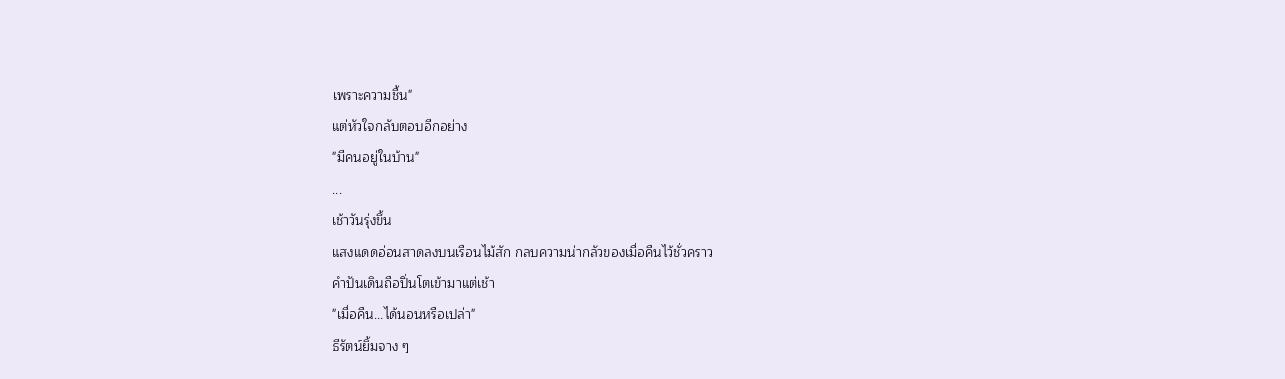เพราะความชื้น"
แต่หัวใจกลับตอบอีกอย่าง
"มีคนอยู่ในบ้าน"
...
เช้าวันรุ่งขึ้น
แสงแดดอ่อนสาดลงบนเรือนไม้สัก กลบความน่ากลัวของเมื่อคืนไว้ชั่วคราว
คำปันเดินถือปิ่นโตเข้ามาแต่เช้า
"เมื่อคืน...ได้นอนหรือเปล่า"
ธีรัตน์ยิ้มจาง ๆ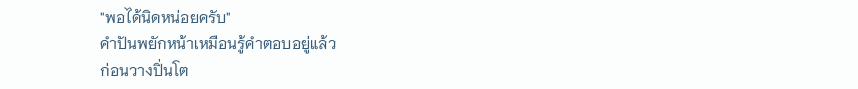"พอได้นิดหน่อยครับ"
คำปันพยักหน้าเหมือนรู้คำตอบอยู่แล้ว
ก่อนวางปิ่นโต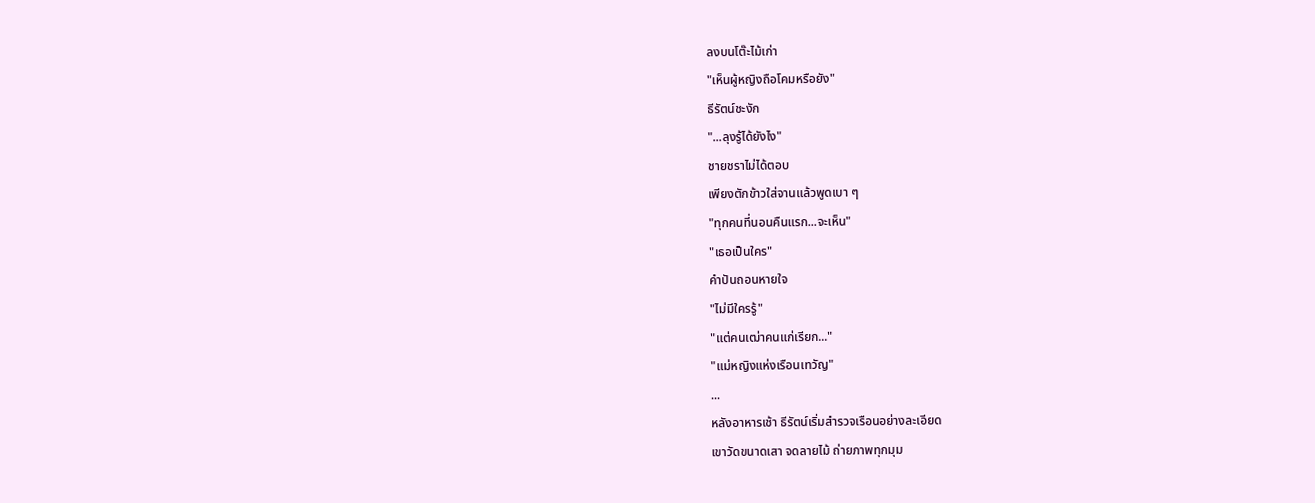ลงบนโต๊ะไม้เก่า
"เห็นผู้หญิงถือโคมหรือยัง"
ธีรัตน์ชะงัก
"...ลุงรู้ได้ยังไง"
ชายชราไม่ได้ตอบ
เพียงตักข้าวใส่จานแล้วพูดเบา ๆ
"ทุกคนที่นอนคืนแรก...จะเห็น"
"เธอเป็นใคร"
คำปันถอนหายใจ
"ไม่มีใครรู้"
"แต่คนเฒ่าคนแก่เรียก..."
"แม่หญิงแห่งเรือนเทวัญ"
...
หลังอาหารเช้า ธีรัตน์เริ่มสำรวจเรือนอย่างละเอียด
เขาวัดขนาดเสา จดลายไม้ ถ่ายภาพทุกมุม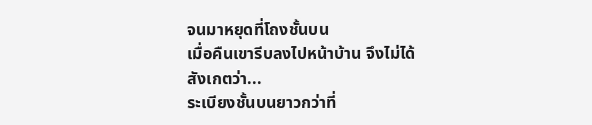จนมาหยุดที่โถงชั้นบน
เมื่อคืนเขารีบลงไปหน้าบ้าน จึงไม่ได้สังเกตว่า...
ระเบียงชั้นบนยาวกว่าที่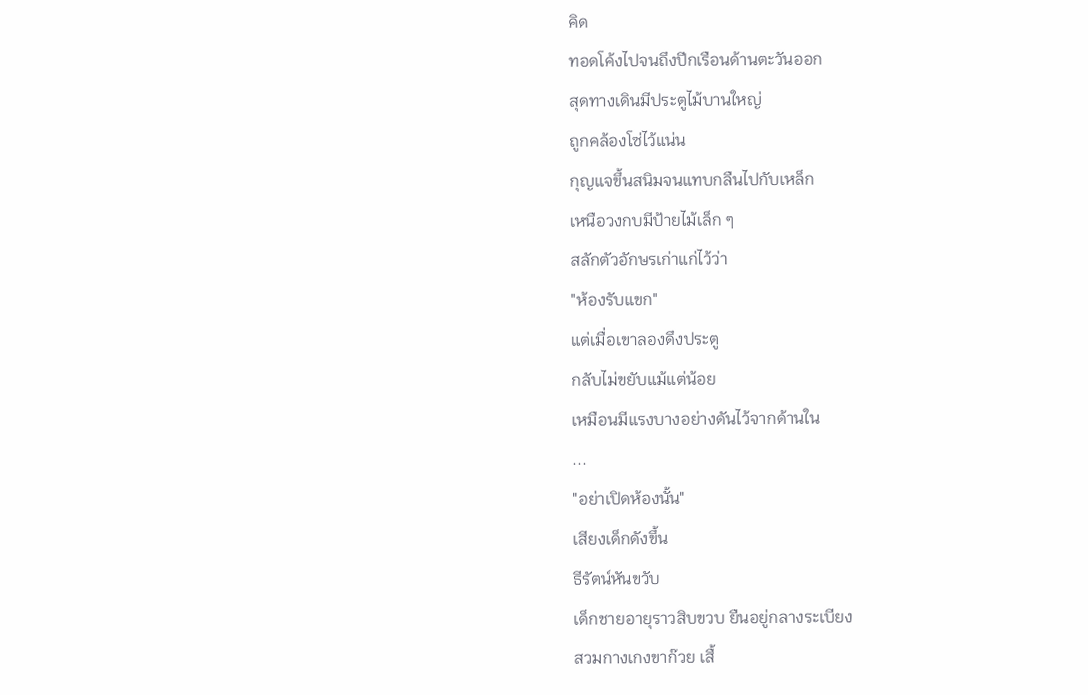คิด
ทอดโค้งไปจนถึงปีกเรือนด้านตะวันออก
สุดทางเดินมีประตูไม้บานใหญ่
ถูกคล้องโซ่ไว้แน่น
กุญแจขึ้นสนิมจนแทบกลืนไปกับเหล็ก
เหนือวงกบมีป้ายไม้เล็ก ๆ
สลักตัวอักษรเก่าแก่ไว้ว่า
"ห้องรับแขก"
แต่เมื่อเขาลองดึงประตู
กลับไม่ขยับแม้แต่น้อย
เหมือนมีแรงบางอย่างดันไว้จากด้านใน
...
"อย่าเปิดห้องนั้น"
เสียงเด็กดังขึ้น
ธีรัตน์หันขวับ
เด็กชายอายุราวสิบขวบ ยืนอยู่กลางระเบียง
สวมกางเกงขาก๊วย เสื้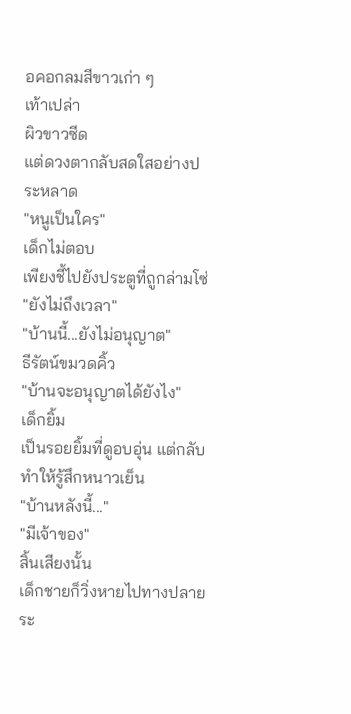อคอกลมสีขาวเก่า ๆ
เท้าเปล่า
ผิวขาวซีด
แต่ดวงตากลับสดใสอย่างประหลาด
"หนูเป็นใคร"
เด็กไม่ตอบ
เพียงชี้ไปยังประตูที่ถูกล่ามโซ่
"ยังไม่ถึงเวลา"
"บ้านนี้...ยังไม่อนุญาต"
ธีรัตน์ขมวดคิ้ว
"บ้านจะอนุญาตได้ยังไง"
เด็กยิ้ม
เป็นรอยยิ้มที่ดูอบอุ่น แต่กลับทำให้รู้สึกหนาวเย็น
"บ้านหลังนี้..."
"มีเจ้าของ"
สิ้นเสียงนั้น
เด็กชายก็วิ่งหายไปทางปลายระ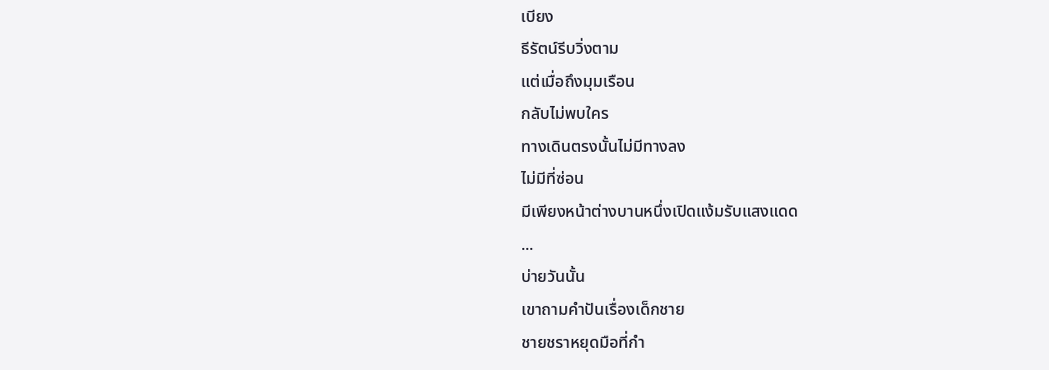เบียง
ธีรัตน์รีบวิ่งตาม
แต่เมื่อถึงมุมเรือน
กลับไม่พบใคร
ทางเดินตรงนั้นไม่มีทางลง
ไม่มีที่ซ่อน
มีเพียงหน้าต่างบานหนึ่งเปิดแง้มรับแสงแดด
...
บ่ายวันนั้น
เขาถามคำปันเรื่องเด็กชาย
ชายชราหยุดมือที่กำ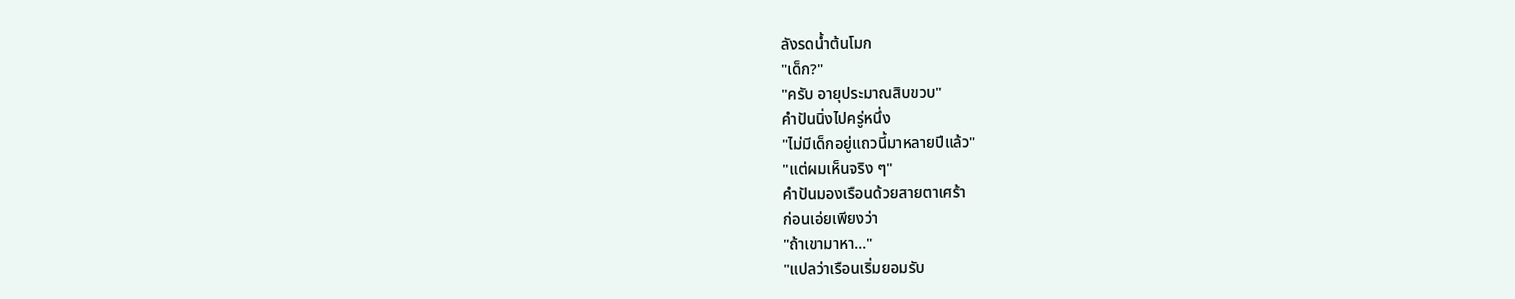ลังรดน้ำต้นโมก
"เด็ก?"
"ครับ อายุประมาณสิบขวบ"
คำปันนิ่งไปครู่หนึ่ง
"ไม่มีเด็กอยู่แถวนี้มาหลายปีแล้ว"
"แต่ผมเห็นจริง ๆ"
คำปันมองเรือนด้วยสายตาเศร้า
ก่อนเอ่ยเพียงว่า
"ถ้าเขามาหา..."
"แปลว่าเรือนเริ่มยอมรับ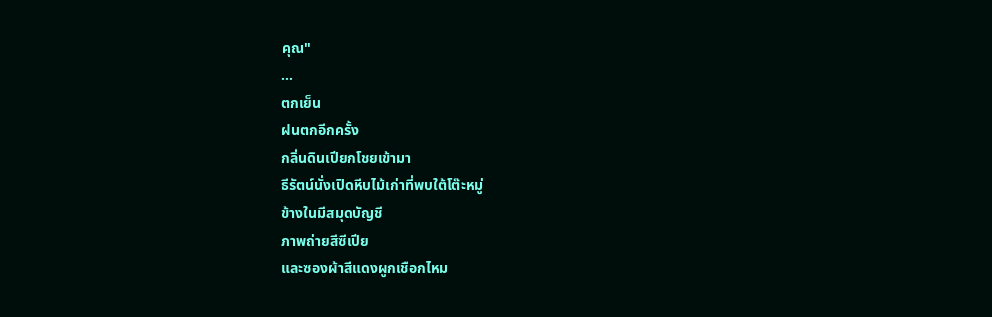คุณ"
...
ตกเย็น
ฝนตกอีกครั้ง
กลิ่นดินเปียกโชยเข้ามา
ธีรัตน์นั่งเปิดหีบไม้เก่าที่พบใต้โต๊ะหมู่
ข้างในมีสมุดบัญชี
ภาพถ่ายสีซีเปีย
และซองผ้าสีแดงผูกเชือกไหม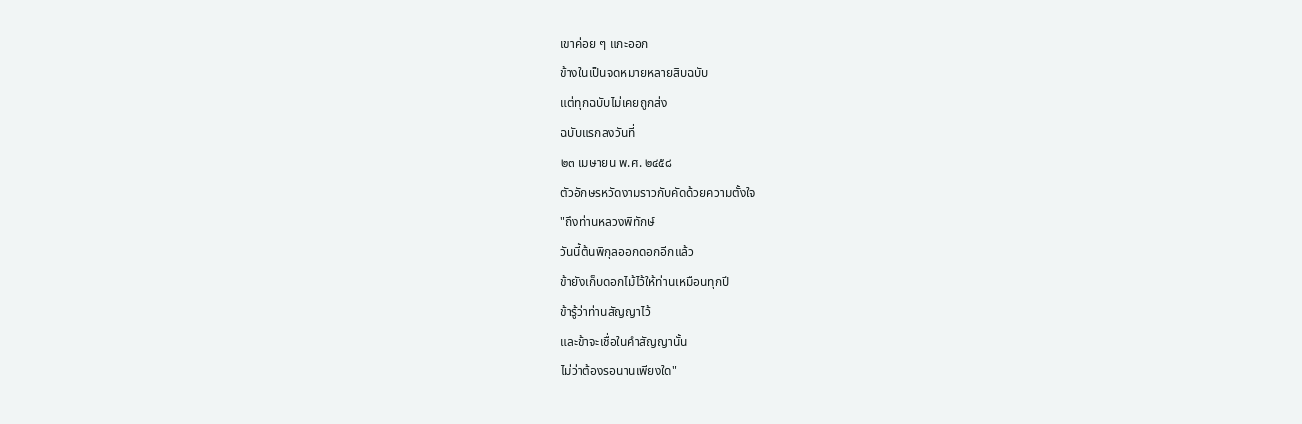เขาค่อย ๆ แกะออก
ข้างในเป็นจดหมายหลายสิบฉบับ
แต่ทุกฉบับไม่เคยถูกส่ง
ฉบับแรกลงวันที่
๒๓ เมษายน พ.ศ. ๒๔๕๘
ตัวอักษรหวัดงามราวกับคัดด้วยความตั้งใจ
"ถึงท่านหลวงพิทักษ์
วันนี้ต้นพิกุลออกดอกอีกแล้ว
ข้ายังเก็บดอกไม้ไว้ให้ท่านเหมือนทุกปี
ข้ารู้ว่าท่านสัญญาไว้
และข้าจะเชื่อในคำสัญญานั้น
ไม่ว่าต้องรอนานเพียงใด"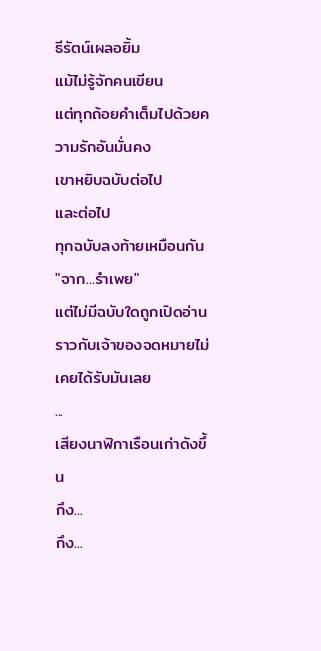ธีรัตน์เผลอยิ้ม
แม้ไม่รู้จักคนเขียน
แต่ทุกถ้อยคำเต็มไปด้วยความรักอันมั่นคง
เขาหยิบฉบับต่อไป
และต่อไป
ทุกฉบับลงท้ายเหมือนกัน
"จาก...รำเพย"
แต่ไม่มีฉบับใดถูกเปิดอ่าน
ราวกับเจ้าของจดหมายไม่เคยได้รับมันเลย
...
เสียงนาฬิกาเรือนเก่าดังขึ้น
กึง...
กึง...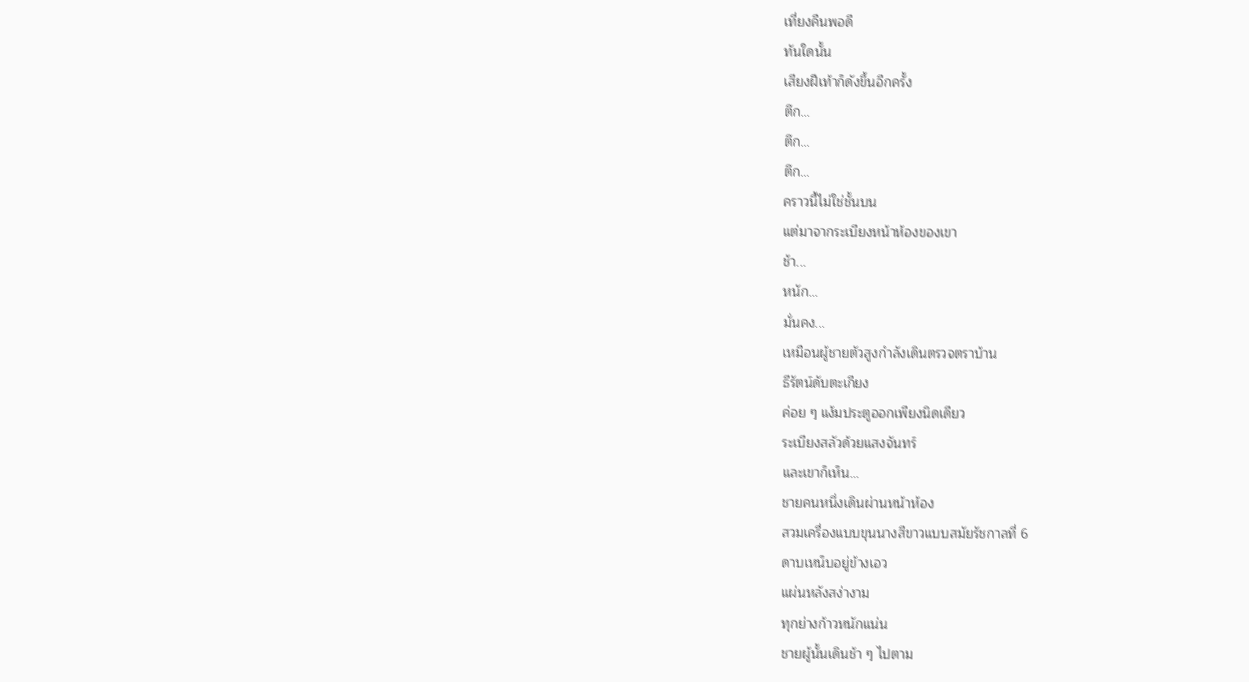เที่ยงคืนพอดี
ทันใดนั้น
เสียงฝีเท้าก็ดังขึ้นอีกครั้ง
ตึก...
ตึก...
ตึก...
คราวนี้ไม่ใช่ชั้นบน
แต่มาจากระเบียงหน้าห้องของเขา
ช้า...
หนัก...
มั่นคง...
เหมือนผู้ชายตัวสูงกำลังเดินตรวจตราบ้าน
ธีรัตน์ดับตะเกียง
ค่อย ๆ แง้มประตูออกเพียงนิดเดียว
ระเบียงสลัวด้วยแสงจันทร์
และเขาก็เห็น...
ชายคนหนึ่งเดินผ่านหน้าห้อง
สวมเครื่องแบบขุนนางสีขาวแบบสมัยรัชกาลที่ 6
ดาบเหน็บอยู่ข้างเอว
แผ่นหลังสง่างาม
ทุกย่างก้าวหนักแน่น
ชายผู้นั้นเดินช้า ๆ ไปตาม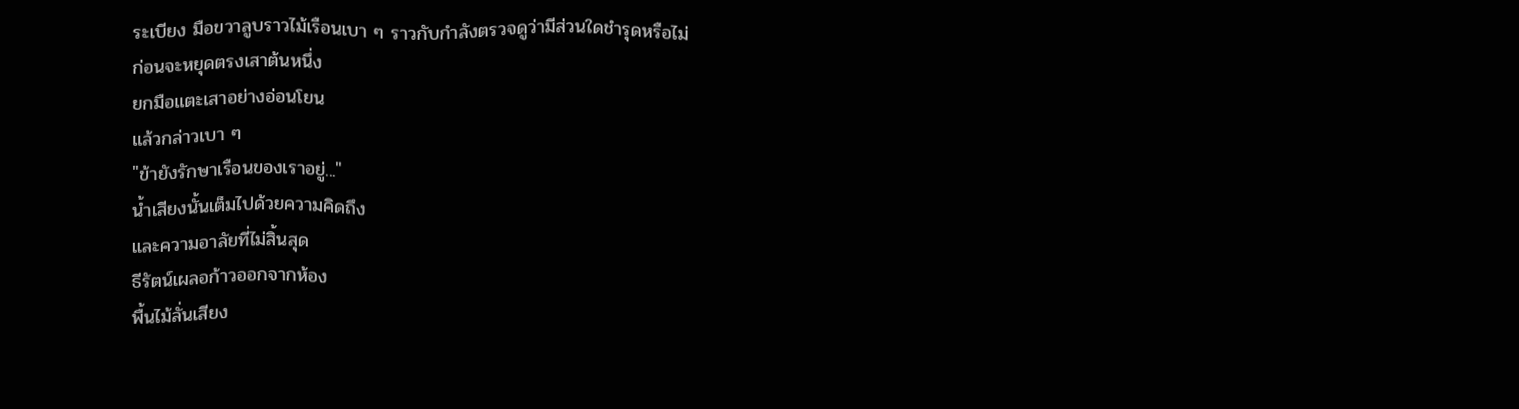ระเบียง มือขวาลูบราวไม้เรือนเบา ๆ ราวกับกำลังตรวจดูว่ามีส่วนใดชำรุดหรือไม่
ก่อนจะหยุดตรงเสาต้นหนึ่ง
ยกมือแตะเสาอย่างอ่อนโยน
แล้วกล่าวเบา ๆ
"ข้ายังรักษาเรือนของเราอยู่..."
น้ำเสียงนั้นเต็มไปด้วยความคิดถึง
และความอาลัยที่ไม่สิ้นสุด
ธีรัตน์เผลอก้าวออกจากห้อง
พื้นไม้ลั่นเสียง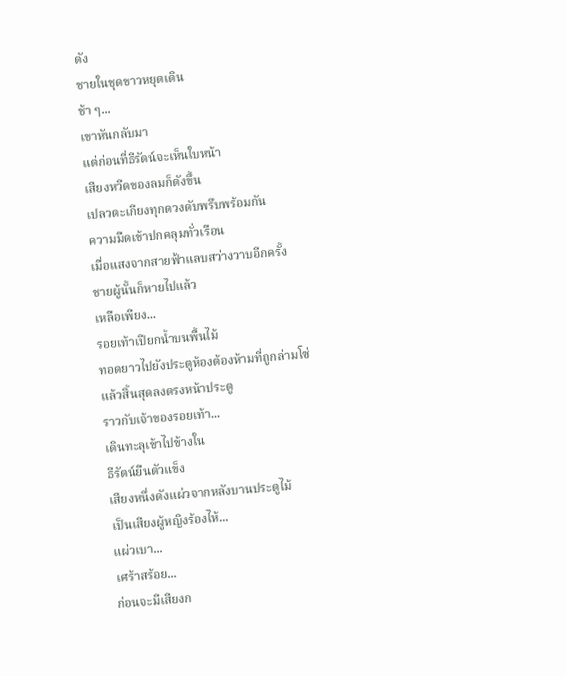ดัง
ชายในชุดขาวหยุดเดิน
ช้า ๆ...
เขาหันกลับมา
แต่ก่อนที่ธีรัตน์จะเห็นใบหน้า
เสียงหวีดของลมก็ดังขึ้น
เปลวตะเกียงทุกดวงดับพรึบพร้อมกัน
ความมืดเข้าปกคลุมทั่วเรือน
เมื่อแสงจากสายฟ้าแลบสว่างวาบอีกครั้ง
ชายผู้นั้นก็หายไปแล้ว
เหลือเพียง...
รอยเท้าเปียกน้ำบนพื้นไม้
ทอดยาวไปยังประตูห้องต้องห้ามที่ถูกล่ามโซ่
แล้วสิ้นสุดลงตรงหน้าประตู
ราวกับเจ้าของรอยเท้า...
เดินทะลุเข้าไปข้างใน
ธีรัตน์ยืนตัวแข็ง
เสียงหนึ่งดังแผ่วจากหลังบานประตูไม้
เป็นเสียงผู้หญิงร้องไห้...
แผ่วเบา...
เศร้าสร้อย...
ก่อนจะมีเสียงก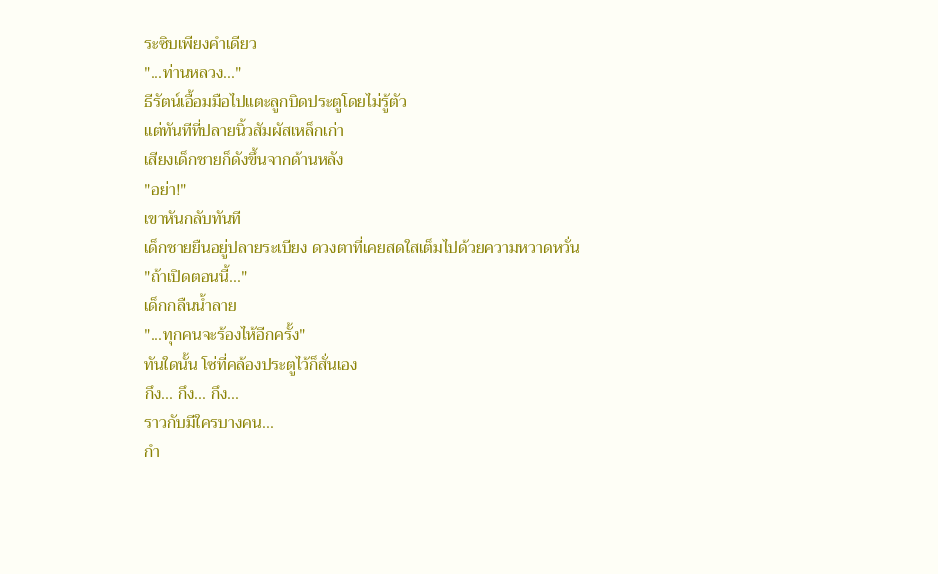ระซิบเพียงคำเดียว
"...ท่านหลวง..."
ธีรัตน์เอื้อมมือไปแตะลูกบิดประตูโดยไม่รู้ตัว
แต่ทันทีที่ปลายนิ้วสัมผัสเหล็กเก่า
เสียงเด็กชายก็ดังขึ้นจากด้านหลัง
"อย่า!"
เขาหันกลับทันที
เด็กชายยืนอยู่ปลายระเบียง ดวงตาที่เคยสดใสเต็มไปด้วยความหวาดหวั่น
"ถ้าเปิดตอนนี้..."
เด็กกลืนน้ำลาย
"...ทุกคนจะร้องไห้อีกครั้ง"
ทันใดนั้น โซ่ที่คล้องประตูไว้ก็สั่นเอง
กึง... กึง... กึง...
ราวกับมีใครบางคน...
กำ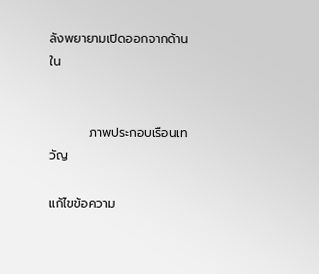ลังพยายามเปิดออกจากด้านใน


         ภาพประกอบเรือนเทวัญ

แก้ไขข้อความ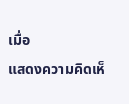เมื่อ
แสดงความคิดเห็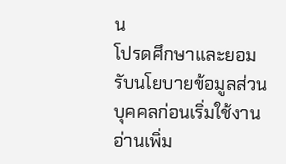น
โปรดศึกษาและยอมรับนโยบายข้อมูลส่วนบุคคลก่อนเริ่มใช้งาน อ่านเพิ่ม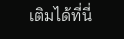เติมได้ที่นี่